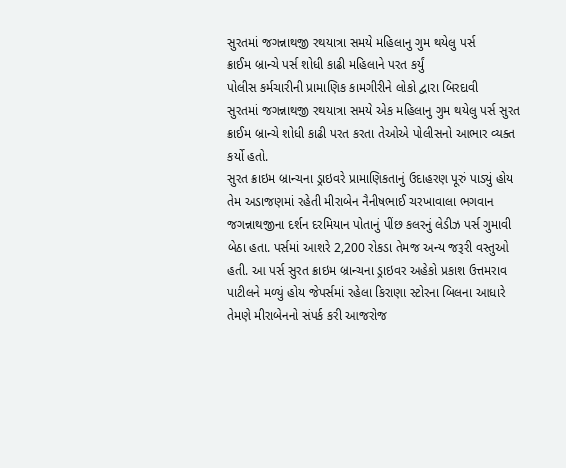સુરતમાં જગન્નાથજી રથયાત્રા સમયે મહિલાનુ ગુમ થયેલુ પર્સ
ક્રાઈમ બ્રાન્ચે પર્સ શોધી કાઢી મહિલાને પરત કર્યું
પોલીસ કર્મચારીની પ્રામાણિક કામગીરીને લોકો દ્વારા બિરદાવી
સુરતમાં જગન્નાથજી રથયાત્રા સમયે એક મહિલાનુ ગુમ થયેલુ પર્સ સુરત ક્રાઈમ બ્રાન્ચે શોધી કાઢી પરત કરતા તેઓએ પોલીસનો આભાર વ્યક્ત કર્યો હતો.
સુરત ક્રાઇમ બ્રાન્ચના ડ્રાઇવરે પ્રામાણિકતાનું ઉદાહરણ પૂરું પાડ્યું હોય તેમ અડાજણમાં રહેતી મીરાબેન નૈનીષભાઈ ચરખાવાલા ભગવાન જગન્નાથજીના દર્શન દરમિયાન પોતાનું પીંછ કલરનું લેડીઝ પર્સ ગુમાવી બેઠા હતા. પર્સમાં આશરે 2,200 રોકડા તેમજ અન્ય જરૂરી વસ્તુઓ હતી. આ પર્સ સુરત ક્રાઇમ બ્રાન્ચના ડ્રાઇવર અહેકો પ્રકાશ ઉત્તમરાવ પાટીલને મળ્યું હોય જેપર્સમાં રહેલા કિરાણા સ્ટોરના બિલના આધારે તેમણે મીરાબેનનો સંપર્ક કરી આજરોજ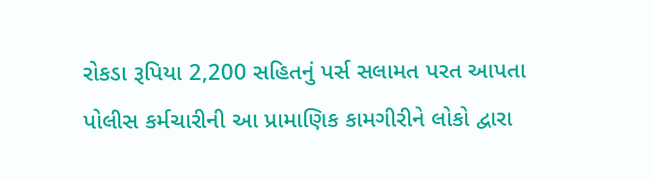રોકડા રૂપિયા 2,200 સહિતનું પર્સ સલામત પરત આપતા પોલીસ કર્મચારીની આ પ્રામાણિક કામગીરીને લોકો દ્વારા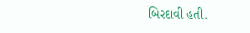બિરદાવી હતી.